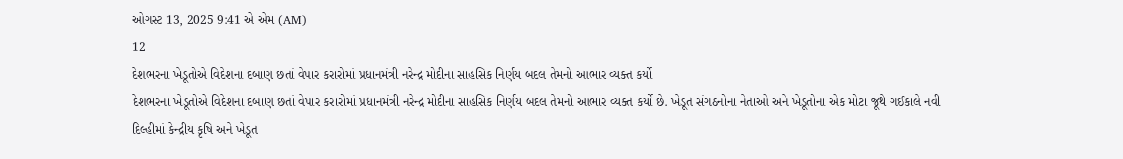ઓગસ્ટ 13, 2025 9:41 એ એમ (AM)
12
દેશભરના ખેડૂતોએ વિદેશના દબાણ છતાં વેપાર કરારોમાં પ્રધાનમંત્રી નરેન્દ્ર મોદીના સાહસિક નિર્ણય બદલ તેમનો આભાર વ્યક્ત કર્યો
દેશભરના ખેડૂતોએ વિદેશના દબાણ છતાં વેપાર કરારોમાં પ્રધાનમંત્રી નરેન્દ્ર મોદીના સાહસિક નિર્ણય બદલ તેમનો આભાર વ્યક્ત કર્યો છે. ખેડૂત સંગઠનોના નેતાઓ અને ખેડૂતોના એક મોટા જૂથે ગઈકાલે નવી દિલ્હીમાં કેન્દ્રીય કૃષિ અને ખેડૂત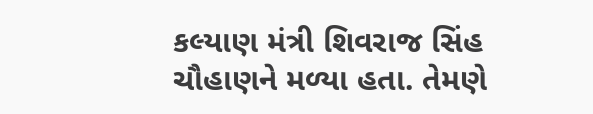કલ્યાણ મંત્રી શિવરાજ સિંહ ચૌહાણને મળ્યા હતા. તેમણે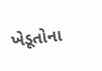ખેડૂતોના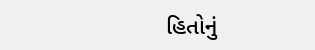હિતોનું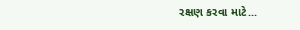રક્ષણ કરવા માટે...